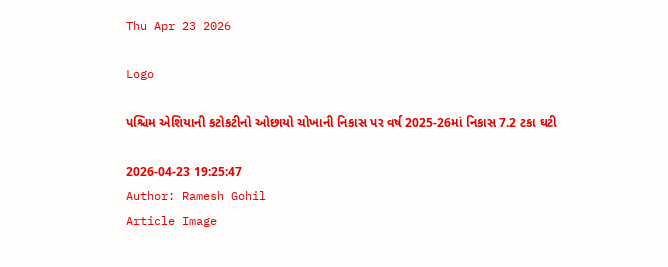Thu Apr 23 2026

Logo

પશ્ચિમ એશિયાની કટોકટીનો ઓછાયો ચોખાની નિકાસ પર વર્ષ 2025-26માં નિકાસ 7.2 ટકા ઘટી

2026-04-23 19:25:47
Author: Ramesh Gohil
Article Image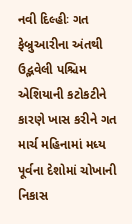નવી દિલ્હીઃ ગત ફેબ્રુઆરીના અંતથી ઉદ્ભવેલી પશ્ચિમ એશિયાની કટોકટીને કારણે ખાસ કરીને ગત માર્ચ મહિનામાં મધ્ય પૂર્વના દેશોમાં ચોખાની નિકાસ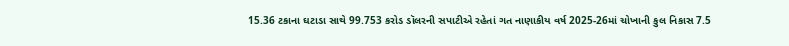15.36 ટકાના ઘટાડા સાથે 99.753 કરોડ ડૉલરની સપાટીએ રહેતાં ગત નાણાકીય વર્ષ 2025-26માં ચોખાની કુલ નિકાસ 7.5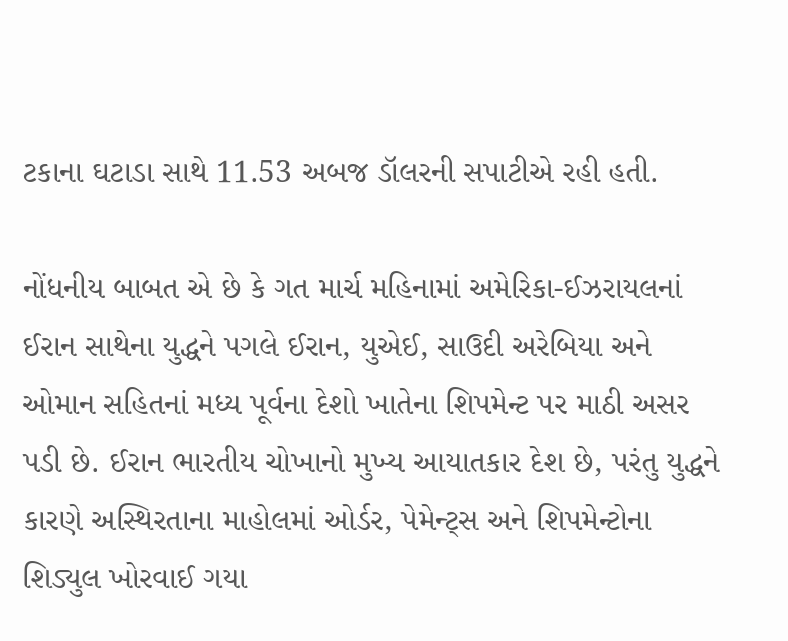ટકાના ઘટાડા સાથે 11.53 અબજ ડૉલરની સપાટીએ રહી હતી.

નોંધનીય બાબત એ છે કે ગત માર્ચ મહિનામાં અમેરિકા-ઈઝરાયલનાં ઈરાન સાથેના યુદ્ધને પગલે ઈરાન, યુએઈ, સાઉદી અરેબિયા અને ઓમાન સહિતનાં મધ્ય પૂર્વના દેશો ખાતેના શિપમેન્ટ પર માઠી અસર પડી છે. ઈરાન ભારતીય ચોખાનો મુખ્ય આયાતકાર દેશ છે, પરંતુ યુદ્ધને કારણે અસ્થિરતાના માહોલમાં ઓર્ડર, પેમેન્ટ્સ અને શિપમેન્ટોના શિડ્યુલ ખોરવાઈ ગયા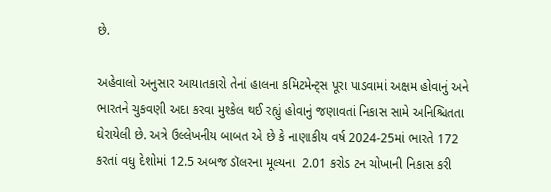છે.

અહેવાલો અનુસાર આયાતકારો તેનાં હાલના કમિટમેન્ટ્સ પૂરા પાડવામાં અક્ષમ હોવાનું અને ભારતને ચુકવણી અદા કરવા મુશ્કેલ થઈ રહ્યું હોવાનું જણાવતાં નિકાસ સામે અનિશ્ચિતતા ઘેરાયેલી છે. અત્રે ઉલ્લેખનીય બાબત એ છે કે નાણાકીય વર્ષ 2024-25માં ભારતે 172 કરતાં વધુ દેશોમાં 12.5 અબજ ડૉલરના મૂલ્યના  2.01 કરોડ ટન ચોખાની નિકાસ કરી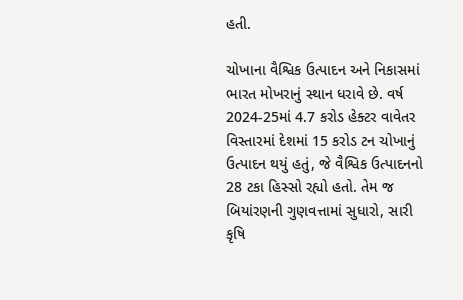હતી.

ચોખાના વૈશ્વિક ઉત્પાદન અને નિકાસમાં ભારત મોખરાનું સ્થાન ધરાવે છે. વર્ષ 2024-25માં 4.7 કરોડ હેક્ટર વાવેતર વિસ્તારમાં દેશમાં 15 કરોડ ટન ચોખાનું ઉત્પાદન થયું હતું, જે વૈશ્વિક ઉત્પાદનનો 28 ટકા હિસ્સો રહ્યો હતો. તેમ જ બિયાંરણની ગુણવત્તામાં સુધારો, સારી કૃષિ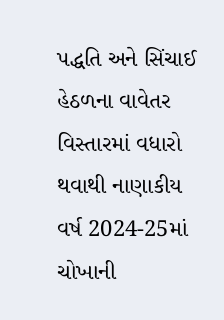પદ્ધતિ અને સિંચાઈ હેઠળના વાવેતર વિસ્તારમાં વધારો થવાથી નાણાકીય વર્ષ 2024-25માં ચોખાની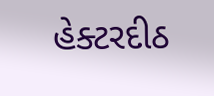હેક્ટરદીઠ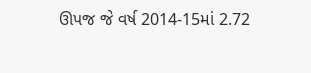ઊપજ જે વર્ષ 2014-15માં 2.72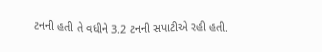ટનની હતી તે વધીને 3.2 ટનની સપાટીએ રહી હતી.